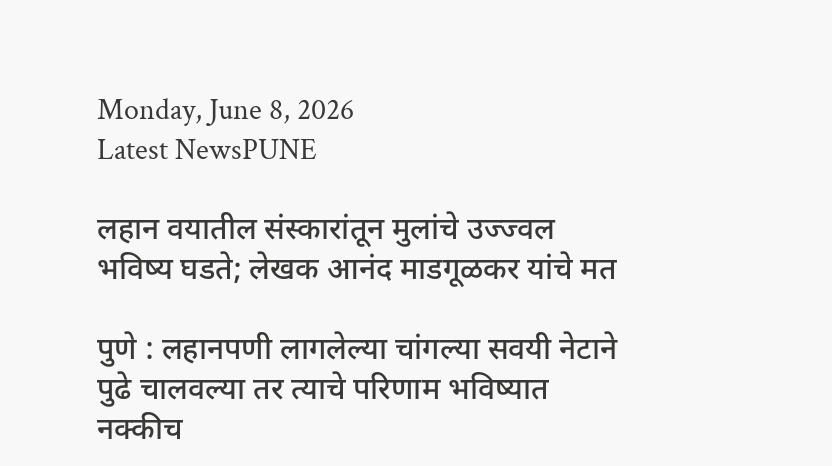Monday, June 8, 2026
Latest NewsPUNE

लहान वयातील संस्कारांतून मुलांचे उज्ज्वल भविष्य घडते; लेखक आनंद माडगूळकर यांचे मत

पुणे : लहानपणी लागलेल्या चांगल्या सवयी नेटाने पुढे चालवल्या तर त्याचे परिणाम भविष्यात नक्कीच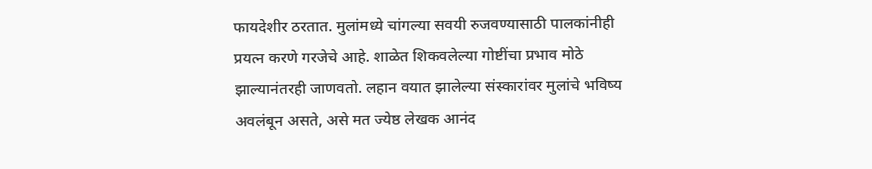फायदेशीर ठरतात. मुलांमध्ये चांगल्या सवयी रुजवण्यासाठी पालकांनीही प्रयत्न करणे गरजेचे आहे. शाळेत शिकवलेल्या गोष्टींचा प्रभाव मोठे झाल्यानंतरही जाणवतो. लहान वयात झालेल्या संस्कारांवर मुलांचे भविष्य अवलंबून असते, असे मत ज्येष्ठ लेखक आनंद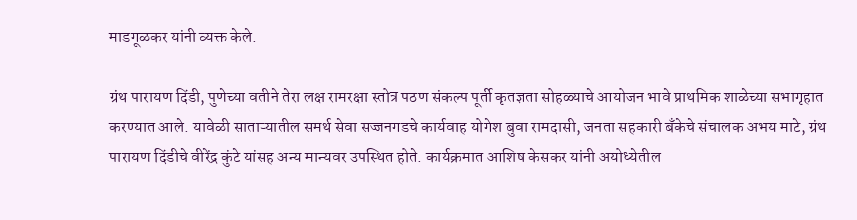माडगूळकर यांनी व्यक्त केले.

ग्रंथ पारायण दिंडी, पुणेच्या वतीने तेरा लक्ष रामरक्षा स्तोत्र पठण संकल्प पूर्ती कृतज्ञता सोहळ्याचे आयोजन भावे प्राथमिक शाळेच्या सभागृहात करण्यात आले. यावेळी साताऱ्यातील समर्थ सेवा सज्जनगडचे कार्यवाह योगेश बुवा रामदासी, जनता सहकारी बँकेचे संचालक अभय माटे, ग्रंथ पारायण दिंडीचे वीरेंद्र कुंटे यांसह अन्य मान्यवर उपस्थित होते. कार्यक्रमात आशिष केसकर यांनी अयोध्येतील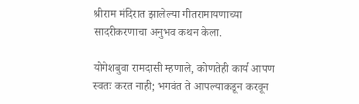श्रीराम मंदिरात झालेल्या गीतरामायणाच्या सादरीकरणाचा अनुभव कथन केला.

योगेशबुवा रामदासी म्हणाले, कोणतेही कार्य आपण स्वतः करत नाही; भगवंत ते आपल्याकडून करवून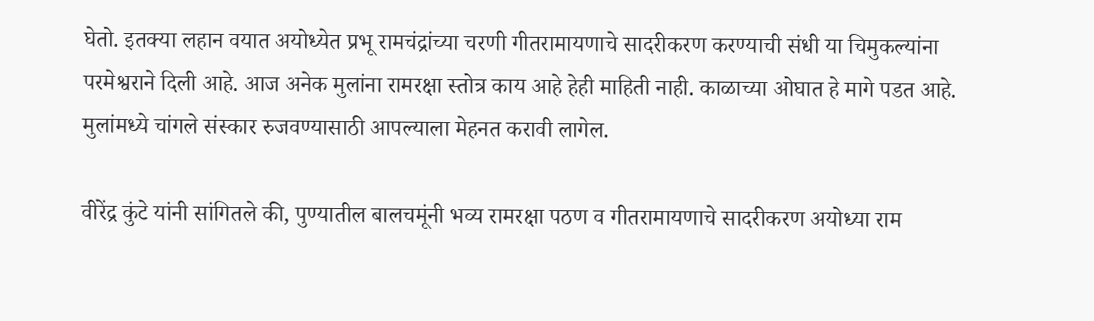घेतो. इतक्या लहान वयात अयोध्येत प्रभू रामचंद्रांच्या चरणी गीतरामायणाचे सादरीकरण करण्याची संधी या चिमुकल्यांना परमेश्वराने दिली आहे. आज अनेक मुलांना रामरक्षा स्तोत्र काय आहे हेही माहिती नाही. काळाच्या ओघात हे मागे पडत आहे. मुलांमध्ये चांगले संस्कार रुजवण्यासाठी आपल्याला मेहनत करावी लागेल.

वीरेंद्र कुंटे यांनी सांगितले की, पुण्यातील बालचमूंनी भव्य रामरक्षा पठण व गीतरामायणाचे सादरीकरण अयोध्या राम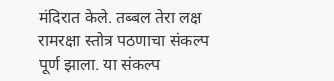मंदिरात केले. तब्बल तेरा लक्ष रामरक्षा स्तोत्र पठणाचा संकल्प पूर्ण झाला. या संकल्प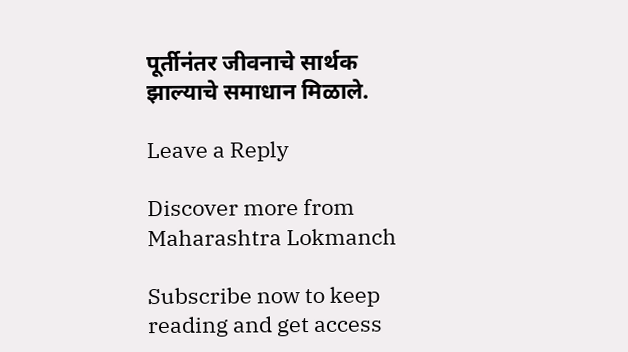पूर्तीनंतर जीवनाचे सार्थक झाल्याचे समाधान मिळाले.

Leave a Reply

Discover more from Maharashtra Lokmanch

Subscribe now to keep reading and get access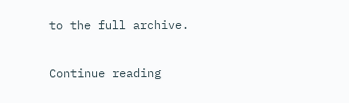to the full archive.

Continue reading